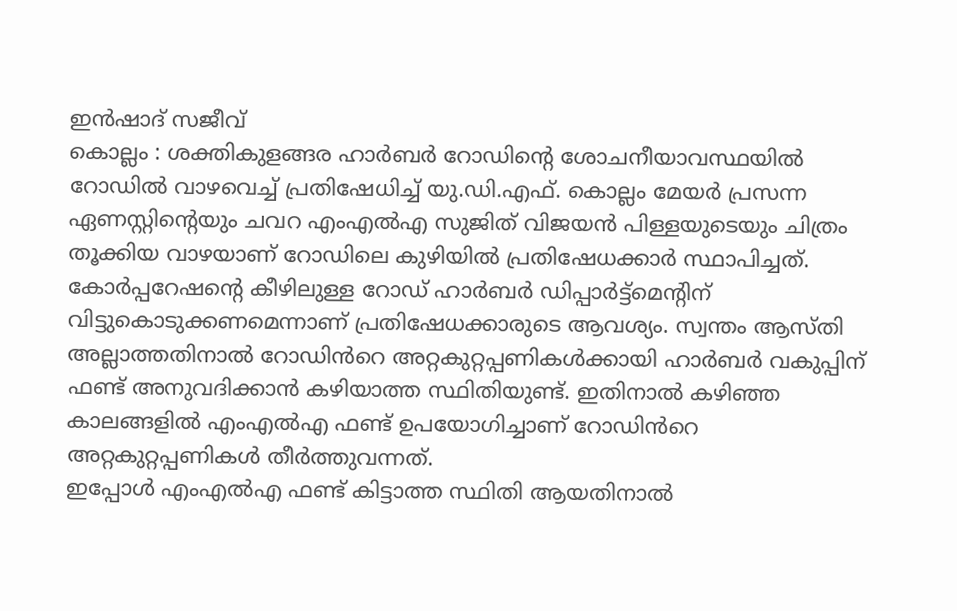ഇൻഷാദ് സജീവ്
കൊല്ലം : ശക്തികുളങ്ങര ഹാർബർ റോഡിൻ്റെ ശോചനീയാവസ്ഥയിൽ റോഡിൽ വാഴവെച്ച് പ്രതിഷേധിച്ച് യു.ഡി.എഫ്. കൊല്ലം മേയർ പ്രസന്ന ഏണസ്റ്റിന്റെയും ചവറ എംഎൽഎ സുജിത് വിജയൻ പിള്ളയുടെയും ചിത്രം തൂക്കിയ വാഴയാണ് റോഡിലെ കുഴിയിൽ പ്രതിഷേധക്കാർ സ്ഥാപിച്ചത്. കോർപ്പറേഷന്റെ കീഴിലുള്ള റോഡ് ഹാർബർ ഡിപ്പാർട്ട്മെന്റിന് വിട്ടുകൊടുക്കണമെന്നാണ് പ്രതിഷേധക്കാരുടെ ആവശ്യം. സ്വന്തം ആസ്തി അല്ലാത്തതിനാൽ റോഡിൻറെ അറ്റകുറ്റപ്പണികൾക്കായി ഹാർബർ വകുപ്പിന് ഫണ്ട് അനുവദിക്കാൻ കഴിയാത്ത സ്ഥിതിയുണ്ട്. ഇതിനാൽ കഴിഞ്ഞ കാലങ്ങളിൽ എംഎൽഎ ഫണ്ട് ഉപയോഗിച്ചാണ് റോഡിൻറെ അറ്റകുറ്റപ്പണികൾ തീർത്തുവന്നത്.
ഇപ്പോൾ എംഎൽഎ ഫണ്ട് കിട്ടാത്ത സ്ഥിതി ആയതിനാൽ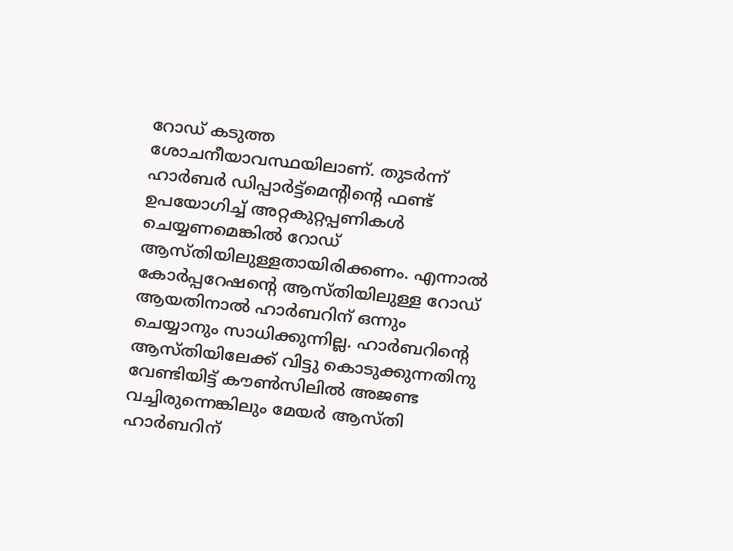റോഡ് കടുത്ത ശോചനീയാവസ്ഥയിലാണ്. തുടർന്ന് ഹാർബർ ഡിപ്പാർട്ട്മെൻ്റിൻ്റെ ഫണ്ട് ഉപയോഗിച്ച് അറ്റകുറ്റപ്പണികൾ ചെയ്യണമെങ്കിൽ റോഡ് ആസ്തിയിലുള്ളതായിരിക്കണം. എന്നാൽ കോർപ്പറേഷന്റെ ആസ്തിയിലുള്ള റോഡ് ആയതിനാൽ ഹാർബറിന് ഒന്നും ചെയ്യാനും സാധിക്കുന്നില്ല. ഹാർബറിന്റെ ആസ്തിയിലേക്ക് വിട്ടു കൊടുക്കുന്നതിനു വേണ്ടിയിട്ട് കൗൺസിലിൽ അജണ്ട വച്ചിരുന്നെങ്കിലും മേയർ ആസ്തി ഹാർബറിന്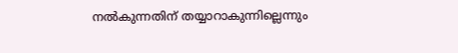നൽകുന്നതിന് തയ്യാറാകുന്നില്ലെന്നും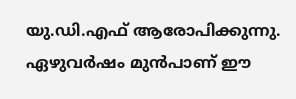യു.ഡി.എഫ് ആരോപിക്കുന്നു. ഏഴുവർഷം മുൻപാണ് ഈ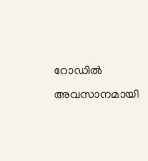റോഡിൽ അവസാനമായി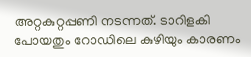അറ്റകുറ്റപ്പണി നടന്നത്. ടാറിളകി പോയതും റോഡിലെ കുഴിയും കാരണം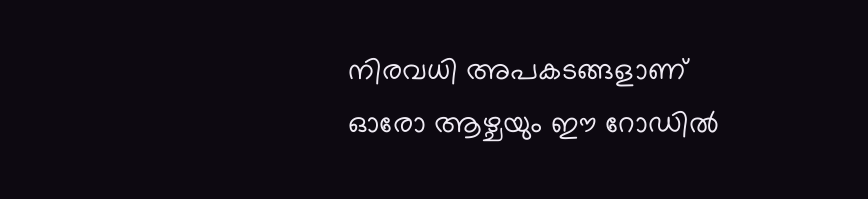നിരവധി അപകടങ്ങളാണ് ഓരോ ആഴ്ചയും ഈ റോഡിൽ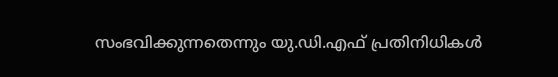സംഭവിക്കുന്നതെന്നും യു.ഡി.എഫ് പ്രതിനിധികൾ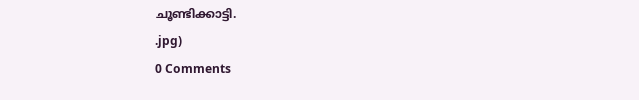ചൂണ്ടിക്കാട്ടി.
.jpg)
0 Comments